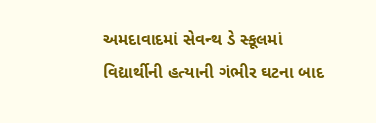અમદાવાદમાં સેવન્થ ડે સ્કૂલમાં વિદ્યાર્થીની હત્યાની ગંભીર ઘટના બાદ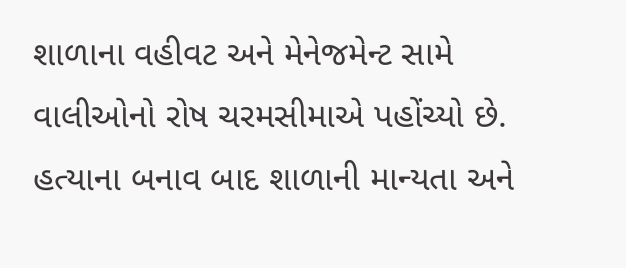શાળાના વહીવટ અને મેનેજમેન્ટ સામે વાલીઓનો રોષ ચરમસીમાએ પહોંચ્યો છે. હત્યાના બનાવ બાદ શાળાની માન્યતા અને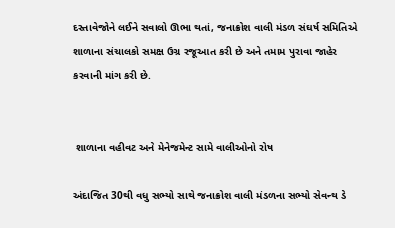દસ્તાવેજોને લઈને સવાલો ઊભા થતાં, જનાક્રોશ વાલી મંડળ સંઘર્ષ સમિતિએ શાળાના સંચાલકો સમક્ષ ઉગ્ર રજૂઆત કરી છે અને તમામ પુરાવા જાહેર કરવાની માંગ કરી છે.


 શાળાના વહીવટ અને મેનેજમેન્ટ સામે વાલીઓનો રોષ

અંદાજિત 30થી વધુ સભ્યો સાથે જનાક્રોશ વાલી મંડળના સભ્યો સેવન્થ ડે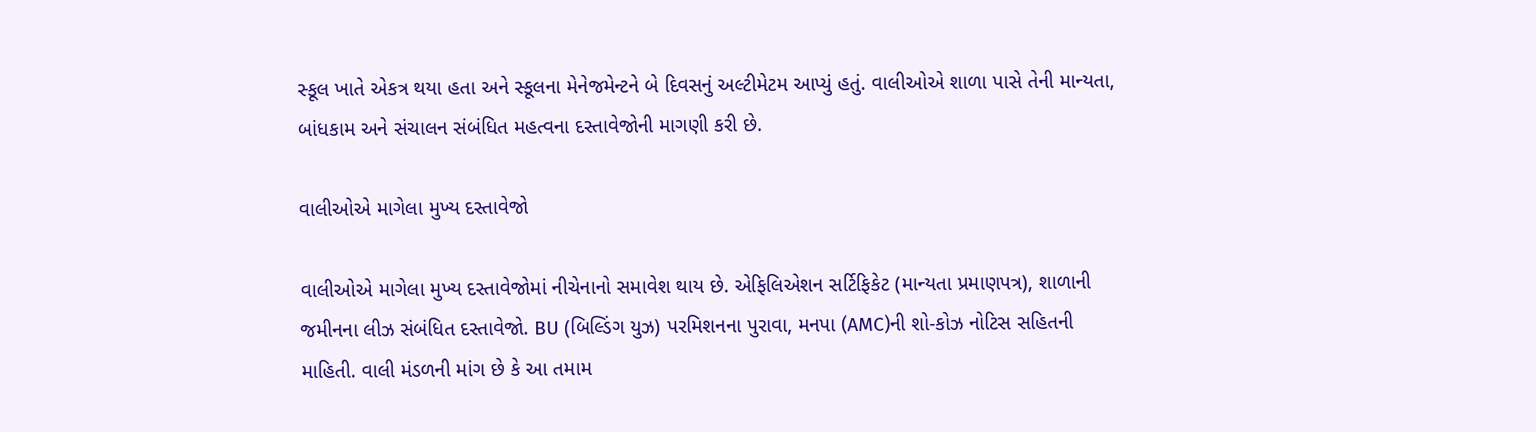સ્કૂલ ખાતે એકત્ર થયા હતા અને સ્કૂલના મેનેજમેન્ટને બે દિવસનું અલ્ટીમેટમ આપ્યું હતું. વાલીઓએ શાળા પાસે તેની માન્યતા, બાંધકામ અને સંચાલન સંબંધિત મહત્વના દસ્તાવેજોની માગણી કરી છે.

વાલીઓએ માગેલા મુખ્ય દસ્તાવેજો

વાલીઓએ માગેલા મુખ્ય દસ્તાવેજોમાં નીચેનાનો સમાવેશ થાય છે. એફિલિએશન સર્ટિફિકેટ (માન્યતા પ્રમાણપત્ર), શાળાની જમીનના લીઝ સંબંધિત દસ્તાવેજો. BU (બિલ્ડિંગ યુઝ) પરમિશનના પુરાવા, મનપા (AMC)ની શો-કોઝ નોટિસ સહિતની માહિતી. વાલી મંડળની માંગ છે કે આ તમામ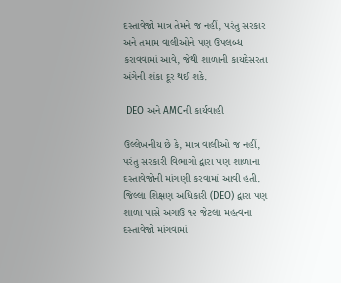દસ્તાવેજો માત્ર તેમને જ નહીં, પરંતુ સરકાર અને તમામ વાલીઓને પણ ઉપલબ્ધ કરાવવામાં આવે, જેથી શાળાની કાયદેસરતા અંગેની શંકા દૂર થઈ શકે.

 DEO અને AMCની કાર્યવાહી

ઉલ્લેખનીય છે કે, માત્ર વાલીઓ જ નહીં, પરંતુ સરકારી વિભાગો દ્વારા પણ શાળાના દસ્તાવેજોની માંગણી કરવામાં આવી હતી. જિલ્લા શિક્ષણ અધિકારી (DEO) દ્વારા પણ શાળા પાસે અગાઉ ૧૨ જેટલા મહત્વના દસ્તાવેજો માંગવામાં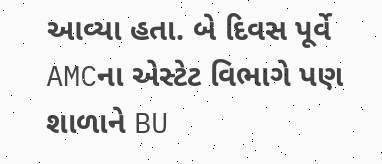આવ્યા હતા. બે દિવસ પૂર્વે AMCના એસ્ટેટ વિભાગે પણ શાળાને BU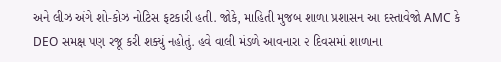અને લીઝ અંગે શો-કોઝ નોટિસ ફટકારી હતી. જોકે, માહિતી મુજબ શાળા પ્રશાસન આ દસ્તાવેજો AMC કે DEO સમક્ષ પણ રજૂ કરી શક્યું નહોતું. હવે વાલી મંડળે આવનારા ૨ દિવસમાં શાળાના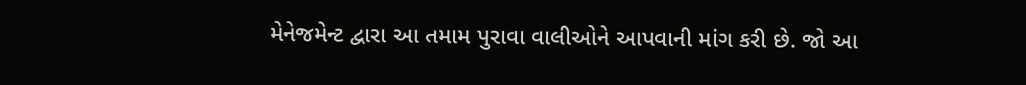મેનેજમેન્ટ દ્વારા આ તમામ પુરાવા વાલીઓને આપવાની માંગ કરી છે. જો આ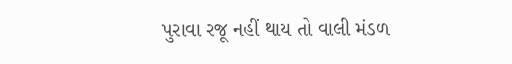પુરાવા રજૂ નહીં થાય તો વાલી મંડળ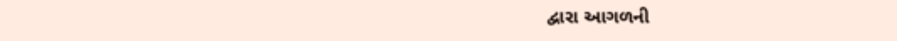દ્વારા આગળની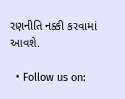રણનીતિ નક્કી કરવામાં આવશે.

  • Follow us on: